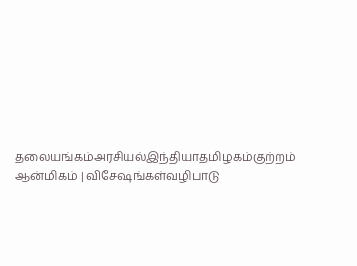தலையங்கம்அரசியல்இந்தியாதமிழகம்குற்றம்
ஆன்மிகம் | விசேஷங்கள்வழிபாடு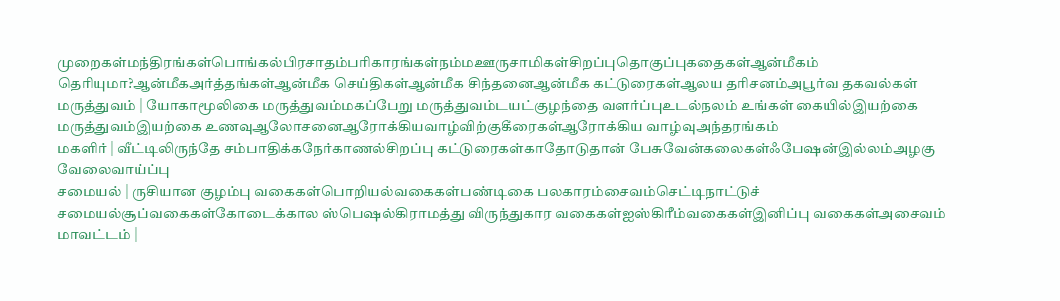முறைகள்மந்திரங்கள்பொங்கல்பிரசாதம்பரிகாரங்கள்நம்மஊருசாமிகள்சிறப்புதொகுப்புகதைகள்ஆன்மீகம் தெரியுமா?ஆன்மீகஅர்த்தங்கள்ஆன்மீக செய்திகள்ஆன்மீக சிந்தனைஆன்மீக கட்டுரைகள்ஆலய தரிசனம்அபூர்வ தகவல்கள்
மருத்துவம் | யோகாமூலிகை மருத்துவம்மகப்பேறு மருத்துவம்டயட்குழந்தை வளர்ப்புஉடல்நலம் உங்கள் கையில்இயற்கை மருத்துவம்இயற்கை உணவுஆலோசனைஆரோக்கியவாழ்விற்குகீரைகள்ஆரோக்கிய வாழ்வுஅந்தரங்கம்
மகளிர் | வீட்டிலிருந்தே சம்பாதிக்கநேர்காணல்சிறப்பு கட்டுரைகள்காதோடுதான் பேசுவேன்கலைகள்ஃபேஷன்இல்லம்அழகு
வேலைவாய்ப்பு
சமையல் | ருசியான குழம்பு வகைகள்பொறியல்வகைகள்பண்டிகை பலகாரம்சைவம்செட்டிநாட்டுச் சமையல்சூப்வகைகள்கோடைக்கால ஸ்பெஷல்கிராமத்து விருந்துகார வகைகள்ஐஸ்கிரீம்வகைகள்இனிப்பு வகைகள்அசைவம்
மாவட்டம் |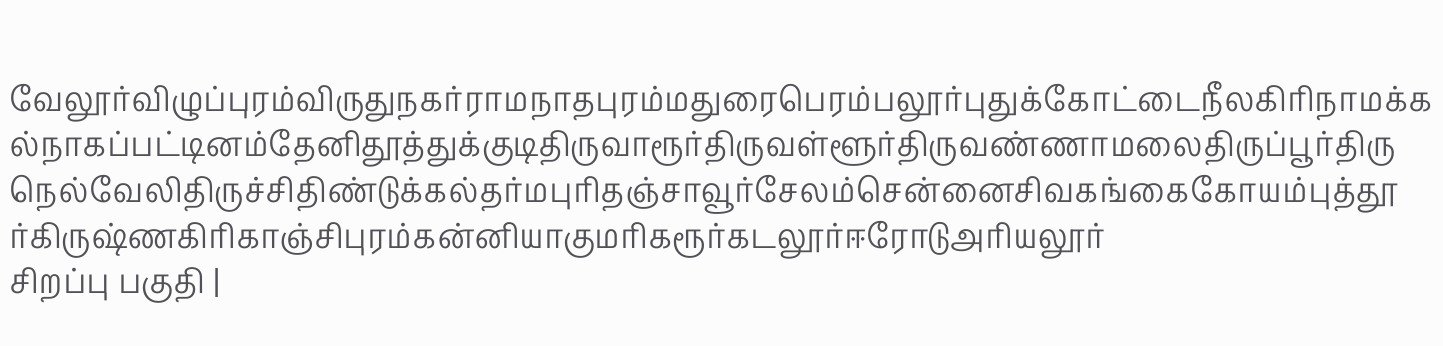வேலூர்விழுப்புரம்விருதுநகர்ராமநாதபுரம்மதுரைபெரம்பலூர்புதுக்கோட்டைநீலகிரிநாமக்கல்நாகப்பட்டினம்தேனிதூத்துக்குடிதிருவாரூர்திருவள்ளூர்திருவண்ணாமலைதிருப்பூர்திருநெல்வேலிதிருச்சிதிண்டுக்கல்தர்மபுரிதஞ்சாவூர்சேலம்சென்னைசிவகங்கைகோயம்புத்தூர்கிருஷ்ணகிரிகாஞ்சிபுரம்கன்னியாகுமரிகரூர்கடலூர்ஈரோடுஅரியலூர்
சிறப்பு பகுதி |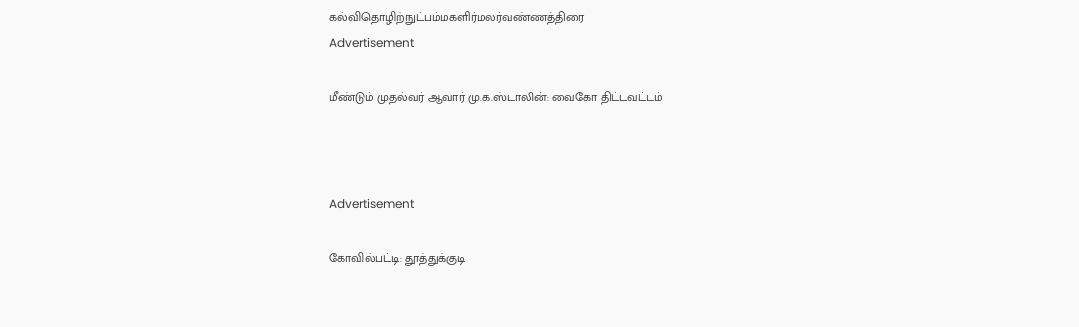கல்விதொழிற்நுட்பம்மகளிர்மலர்வண்ணத்திரை
Advertisement

மீண்டும் முதல்வர் ஆவார் மு.க.ஸ்டாலின்: வைகோ திட்டவட்டம்



Advertisement

கோவில்பட்டி: தூத்துக்குடி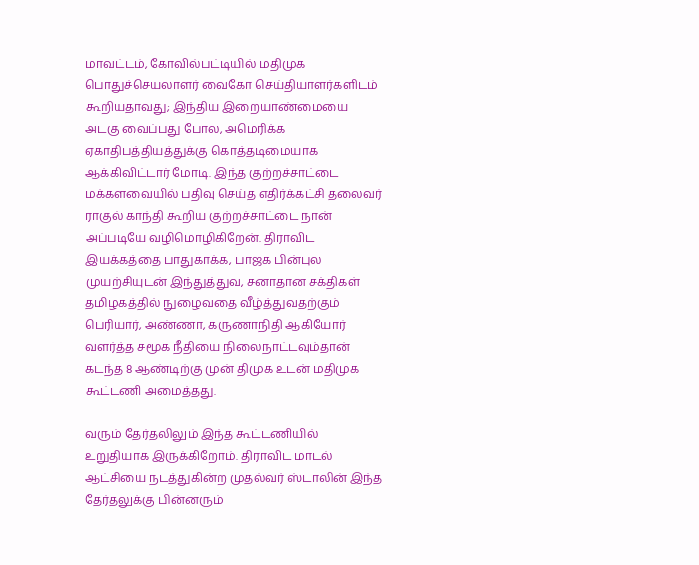மாவட்டம், கோவில்பட்டியில் மதிமுக பொதுச்செயலாளர் வைகோ செய்தியாளர்களிடம் கூறியதாவது; இந்திய இறையாண்மையை அடகு வைப்பது போல, அமெரிக்க ஏகாதிபத்தியத்துக்கு கொத்தடிமையாக ஆக்கிவிட்டார் மோடி. இந்த குற்றச்சாட்டை மக்களவையில் பதிவு செய்த எதிர்க்கட்சி தலைவர் ராகுல் காந்தி கூறிய குற்றச்சாட்டை நான் அப்படியே வழிமொழிகிறேன். திராவிட இயக்கத்தை பாதுகாக்க, பாஜக பின்புல முயற்சியுடன் இந்துத்துவ, சனாதான சக்திகள் தமிழகத்தில் நுழைவதை வீழ்த்துவதற்கும் பெரியார், அண்ணா, கருணாநிதி ஆகியோர் வளர்த்த சமூக நீதியை நிலைநாட்டவும்தான் கடந்த 8 ஆண்டிற்கு முன் திமுக உடன் மதிமுக கூட்டணி அமைத்தது.

வரும் தேர்தலிலும் இந்த கூட்டணியில் உறுதியாக இருக்கிறோம். திராவிட மாடல் ஆட்சியை நடத்துகின்ற முதல்வர் ஸ்டாலின் இந்த தேர்தலுக்கு பின்னரும்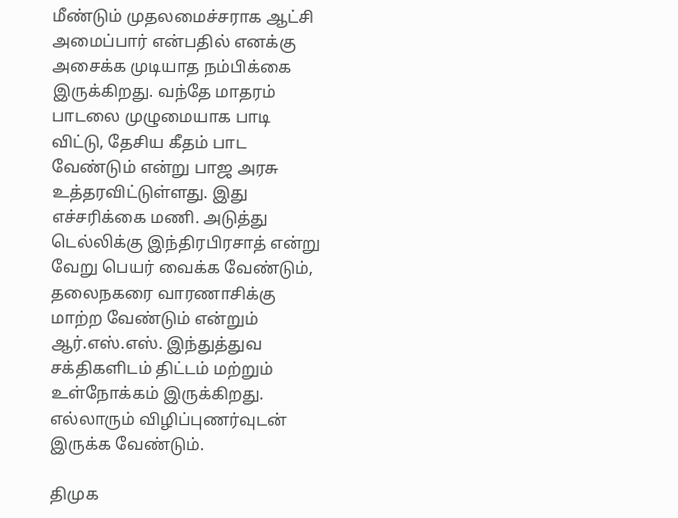மீண்டும் முதலமைச்சராக ஆட்சி அமைப்பார் என்பதில் எனக்கு அசைக்க முடியாத நம்பிக்கை இருக்கிறது. வந்தே மாதரம் பாடலை முழுமையாக பாடி விட்டு, தேசிய கீதம் பாட வேண்டும் என்று பாஜ அரசு உத்தரவிட்டுள்ளது. இது எச்சரிக்கை மணி. அடுத்து டெல்லிக்கு இந்திரபிரசாத் என்று வேறு பெயர் வைக்க வேண்டும், தலைநகரை வாரணாசிக்கு மாற்ற வேண்டும் என்றும் ஆர்.எஸ்.எஸ். இந்துத்துவ சக்திகளிடம் திட்டம் மற்றும் உள்நோக்கம் இருக்கிறது. எல்லாரும் விழிப்புணர்வுடன் இருக்க வேண்டும்.

திமுக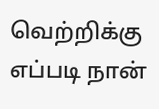வெற்றிக்கு எப்படி நான்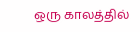ஒரு காலத்தில்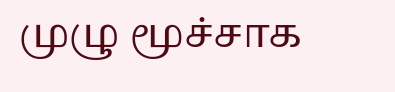முழு மூச்சாக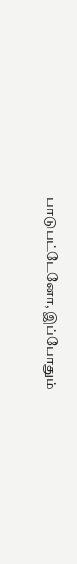பாடுபட்டேனோ, இப்போதும்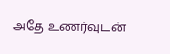அதே உணர்வுடன்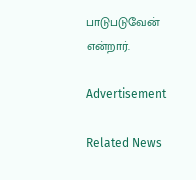பாடுபடுவேன் என்றார்.

Advertisement

Related News